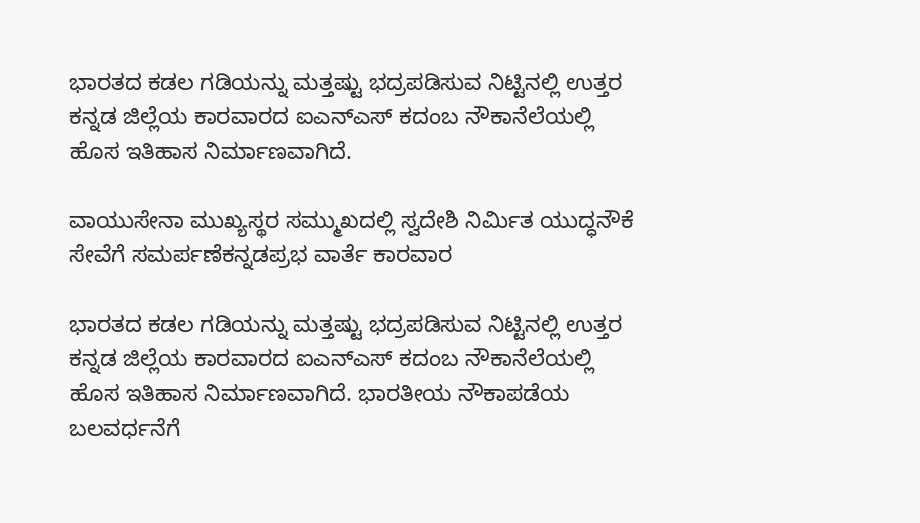ಭಾರತದ ಕಡಲ ಗಡಿಯನ್ನು ಮತ್ತಷ್ಟು ಭದ್ರಪಡಿಸುವ ನಿಟ್ಟಿನಲ್ಲಿ ಉತ್ತರ ಕನ್ನಡ ಜಿಲ್ಲೆಯ ಕಾರವಾರದ ಐಎನ್ಎಸ್ ಕದಂಬ ನೌಕಾನೆಲೆಯಲ್ಲಿ ಹೊಸ ಇತಿಹಾಸ ನಿರ್ಮಾಣವಾಗಿದೆ.

ವಾಯುಸೇನಾ ಮುಖ್ಯಸ್ಥರ ಸಮ್ಮುಖದಲ್ಲಿ ಸ್ವದೇಶಿ ನಿರ್ಮಿತ ಯುದ್ಧನೌಕೆ ಸೇವೆಗೆ ಸಮರ್ಪಣೆಕನ್ನಡಪ್ರಭ ವಾರ್ತೆ ಕಾರವಾರ

ಭಾರತದ ಕಡಲ ಗಡಿಯನ್ನು ಮತ್ತಷ್ಟು ಭದ್ರಪಡಿಸುವ ನಿಟ್ಟಿನಲ್ಲಿ ಉತ್ತರ ಕನ್ನಡ ಜಿಲ್ಲೆಯ ಕಾರವಾರದ ಐಎನ್ಎಸ್ ಕದಂಬ ನೌಕಾನೆಲೆಯಲ್ಲಿ ಹೊಸ ಇತಿಹಾಸ ನಿರ್ಮಾಣವಾಗಿದೆ. ಭಾರತೀಯ ನೌಕಾಪಡೆಯ ಬಲವರ್ಧನೆಗೆ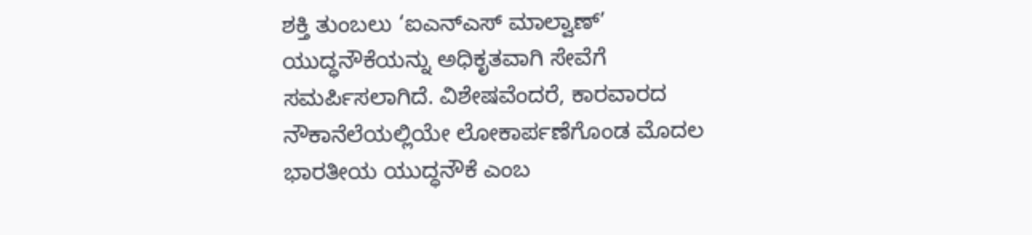ಶಕ್ತಿ ತುಂಬಲು ‘ಐಎನ್‌ಎಸ್ ಮಾಲ್ವಾಣ್’ ಯುದ್ಧನೌಕೆಯನ್ನು ಅಧಿಕೃತವಾಗಿ ಸೇವೆಗೆ ಸಮರ್ಪಿಸಲಾಗಿದೆ. ವಿಶೇಷವೆಂದರೆ, ಕಾರವಾರದ ನೌಕಾನೆಲೆಯಲ್ಲಿಯೇ ಲೋಕಾರ್ಪಣೆಗೊಂಡ ಮೊದಲ ಭಾರತೀಯ ಯುದ್ಧನೌಕೆ ಎಂಬ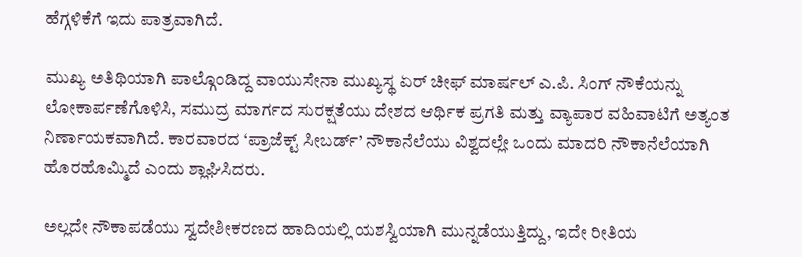ಹೆಗ್ಗಳಿಕೆಗೆ ಇದು ಪಾತ್ರವಾಗಿದೆ.

ಮುಖ್ಯ ಅತಿಥಿಯಾಗಿ ಪಾಲ್ಗೊಂಡಿದ್ದ ವಾಯುಸೇನಾ ಮುಖ್ಯಸ್ಥ ಏರ್ ಚೀಫ್ ಮಾರ್ಷಲ್ ಎ.ಪಿ. ಸಿಂಗ್ ನೌಕೆಯನ್ನು ಲೋಕಾರ್ಪಣೆಗೊಳಿಸಿ, ಸಮುದ್ರ ಮಾರ್ಗದ ಸುರಕ್ಷತೆಯು ದೇಶದ ಆರ್ಥಿಕ ಪ್ರಗತಿ ಮತ್ತು ವ್ಯಾಪಾರ ವಹಿವಾಟಿಗೆ ಅತ್ಯಂತ ನಿರ್ಣಾಯಕವಾಗಿದೆ. ಕಾರವಾರದ ‘ಪ್ರಾಜೆಕ್ಟ್ ಸೀಬರ್ಡ್’ ನೌಕಾನೆಲೆಯು ವಿಶ್ವದಲ್ಲೇ ಒಂದು ಮಾದರಿ ನೌಕಾನೆಲೆಯಾಗಿ ಹೊರಹೊಮ್ಮಿದೆ ಎಂದು ಶ್ಲಾಘಿಸಿದರು.

ಅಲ್ಲದೇ ನೌಕಾಪಡೆಯು ಸ್ವದೇಶೀಕರಣದ ಹಾದಿಯಲ್ಲಿ ಯಶಸ್ವಿಯಾಗಿ ಮುನ್ನಡೆಯುತ್ತಿದ್ದು, ಇದೇ ರೀತಿಯ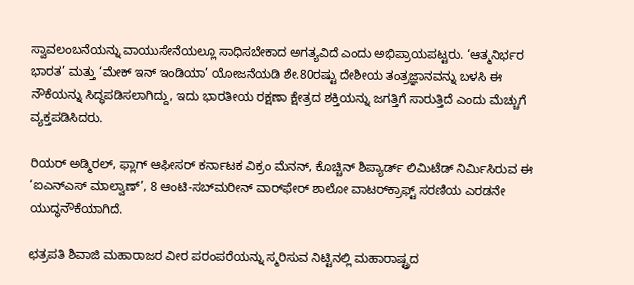ಸ್ವಾವಲಂಬನೆಯನ್ನು ವಾಯುಸೇನೆಯಲ್ಲೂ ಸಾಧಿಸಬೇಕಾದ ಅಗತ್ಯವಿದೆ ಎಂದು ಅಭಿಪ್ರಾಯಪಟ್ಟರು. ‘ಆತ್ಮನಿರ್ಭರ ಭಾರತ’ ಮತ್ತು ‘ಮೇಕ್ ಇನ್ ಇಂಡಿಯಾ’ ಯೋಜನೆಯಡಿ ಶೇ.80ರಷ್ಟು ದೇಶೀಯ ತಂತ್ರಜ್ಞಾನವನ್ನು ಬಳಸಿ ಈ ನೌಕೆಯನ್ನು ಸಿದ್ಧಪಡಿಸಲಾಗಿದ್ದು, ಇದು ಭಾರತೀಯ ರಕ್ಷಣಾ ಕ್ಷೇತ್ರದ ಶಕ್ತಿಯನ್ನು ಜಗತ್ತಿಗೆ ಸಾರುತ್ತಿದೆ ಎಂದು ಮೆಚ್ಚುಗೆ ವ್ಯಕ್ತಪಡಿಸಿದರು.

ರಿಯರ್ ಅಡ್ಮಿರಲ್, ಫ್ಲಾಗ್ ಆಫೀಸರ್ ಕರ್ನಾಟಕ ವಿಕ್ರಂ ಮೆನನ್, ಕೊಚ್ಚಿನ್ ಶಿಪ್ಯಾರ್ಡ್ ಲಿಮಿಟೆಡ್ ನಿರ್ಮಿಸಿರುವ ಈ ‘ಐಎನ್‌ಎಸ್ ಮಾಲ್ವಾಣ್’, 8 ಆಂಟಿ-ಸಬ್‌ಮರೀನ್ ವಾರ್‌ಫೇರ್ ಶಾಲೋ ವಾಟರ್‌ಕ್ರಾಫ್ಟ್ ಸರಣಿಯ ಎರಡನೇ ಯುದ್ಧನೌಕೆಯಾಗಿದೆ.

ಛತ್ರಪತಿ ಶಿವಾಜಿ ಮಹಾರಾಜರ ವೀರ ಪರಂಪರೆಯನ್ನು ಸ್ಮರಿಸುವ ನಿಟ್ಟಿನಲ್ಲಿ ಮಹಾರಾಷ್ಟ್ರದ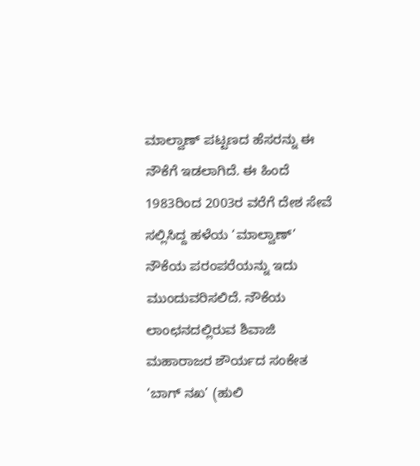ಮಾಲ್ವಾಣ್ ಪಟ್ಟಣದ ಹೆಸರನ್ನು ಈ ನೌಕೆಗೆ ಇಡಲಾಗಿದೆ. ಈ ಹಿಂದೆ 1983ರಿಂದ 2003ರ ವರೆಗೆ ದೇಶ ಸೇವೆ ಸಲ್ಲಿಸಿದ್ದ ಹಳೆಯ ‘ಮಾಲ್ವಾಣ್’ ನೌಕೆಯ ಪರಂಪರೆಯನ್ನು ಇದು ಮುಂದುವರಿಸಲಿದೆ. ನೌಕೆಯ ಲಾಂಛನದಲ್ಲಿರುವ ಶಿವಾಜಿ ಮಹಾರಾಜರ ಶೌರ್ಯದ ಸಂಕೇತ ‘ಬಾಗ್ ನಖ’ (ಹುಲಿ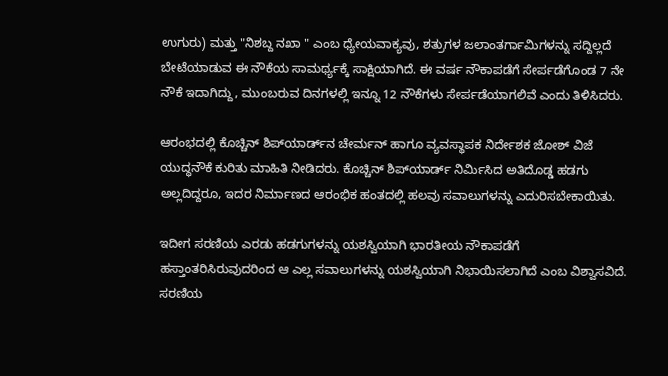ಉಗುರು) ಮತ್ತು "ನಿಶಬ್ದ ನಖಾ " ಎಂಬ ಧ್ಯೇಯವಾಕ್ಯವು, ಶತ್ರುಗಳ ಜಲಾಂತರ್ಗಾಮಿಗಳನ್ನು ಸದ್ದಿಲ್ಲದೆ ಬೇಟೆಯಾಡುವ ಈ ನೌಕೆಯ ಸಾಮರ್ಥ್ಯಕ್ಕೆ ಸಾಕ್ಷಿಯಾಗಿದೆ. ಈ ವರ್ಷ ನೌಕಾಪಡೆಗೆ ಸೇರ್ಪಡೆಗೊಂಡ 7 ನೇ ನೌಕೆ ಇದಾಗಿದ್ದು, ಮುಂಬರುವ ದಿನಗಳಲ್ಲಿ ಇನ್ನೂ 12 ನೌಕೆಗಳು ಸೇರ್ಪಡೆಯಾಗಲಿವೆ ಎಂದು ತಿಳಿಸಿದರು.

ಆರಂಭದಲ್ಲಿ ಕೊಚ್ಚಿನ್ ಶಿಪ್‌ಯಾರ್ಡ್‌ನ ಚೇರ್ಮನ್ ಹಾಗೂ ವ್ಯವಸ್ಥಾಪಕ ನಿರ್ದೇಶಕ ಜೋಶ್ ವಿಜೆ ಯುದ್ಧನೌಕೆ ಕುರಿತು ಮಾಹಿತಿ ನೀಡಿದರು. ಕೊಚ್ಚಿನ್ ಶಿಪ್‌ಯಾರ್ಡ್ ನಿರ್ಮಿಸಿದ ಅತಿದೊಡ್ಡ ಹಡಗು ಅಲ್ಲದಿದ್ದರೂ, ಇದರ ನಿರ್ಮಾಣದ ಆರಂಭಿಕ ಹಂತದಲ್ಲಿ ಹಲವು ಸವಾಲುಗಳನ್ನು ಎದುರಿಸಬೇಕಾಯಿತು.

ಇದೀಗ ಸರಣಿಯ ಎರಡು ಹಡಗುಗಳನ್ನು ಯಶಸ್ವಿಯಾಗಿ ಭಾರತೀಯ ನೌಕಾಪಡೆಗೆ ಹಸ್ತಾಂತರಿಸಿರುವುದರಿಂದ ಆ ಎಲ್ಲ ಸವಾಲುಗಳನ್ನು ಯಶಸ್ವಿಯಾಗಿ ನಿಭಾಯಿಸಲಾಗಿದೆ ಎಂಬ ವಿಶ್ವಾಸವಿದೆ. ಸರಣಿಯ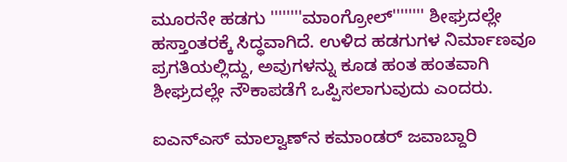ಮೂರನೇ ಹಡಗು ''''''''ಮಾಂಗ್ರೋಲ್'''''''' ಶೀಘ್ರದಲ್ಲೇ ಹಸ್ತಾಂತರಕ್ಕೆ ಸಿದ್ಧವಾಗಿದೆ. ಉಳಿದ ಹಡಗುಗಳ ನಿರ್ಮಾಣವೂ ಪ್ರಗತಿಯಲ್ಲಿದ್ದು, ಅವುಗಳನ್ನು ಕೂಡ ಹಂತ ಹಂತವಾಗಿ ಶೀಘ್ರದಲ್ಲೇ ನೌಕಾಪಡೆಗೆ ಒಪ್ಪಿಸಲಾಗುವುದು ಎಂದರು.

ಐಎನ್ಎಸ್‌ ಮಾಲ್ವಾಣ್‌ನ ಕಮಾಂಡರ್ ಜವಾಬ್ದಾರಿ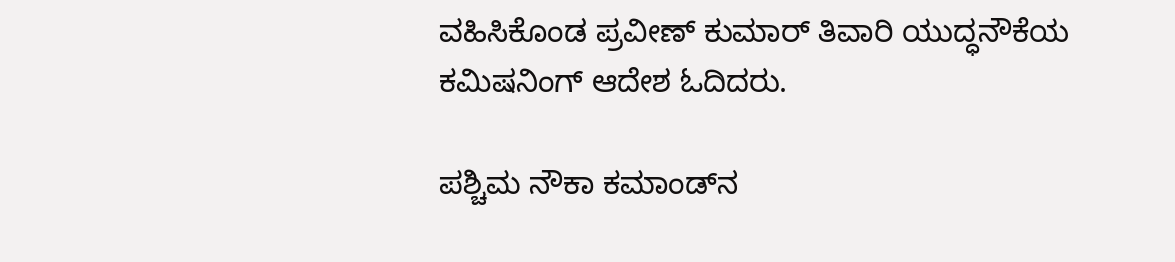ವಹಿಸಿಕೊಂಡ ಪ್ರವೀಣ್ ಕುಮಾರ್ ತಿವಾರಿ ಯುದ್ಧನೌಕೆಯ ಕಮಿಷನಿಂಗ್ ಆದೇಶ ಓದಿದರು.

ಪಶ್ಚಿಮ ನೌಕಾ ಕಮಾಂಡ್‌ನ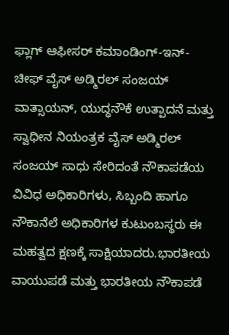ಫ್ಲಾಗ್ ಆಫೀಸರ್ ಕಮಾಂಡಿಂಗ್-ಇನ್-ಚೀಫ್ ವೈಸ್ ಅಡ್ಮಿರಲ್ ಸಂಜಯ್ ವಾತ್ಸಾಯನ್, ಯುದ್ಧನೌಕೆ ಉತ್ಪಾದನೆ ಮತ್ತು ಸ್ವಾಧೀನ ನಿಯಂತ್ರಕ ವೈಸ್ ಅಡ್ಮಿರಲ್ ಸಂಜಯ್ ಸಾಧು ಸೇರಿದಂತೆ ನೌಕಾಪಡೆಯ ವಿವಿಧ ಅಧಿಕಾರಿಗಳು, ಸಿಬ್ಬಂದಿ ಹಾಗೂ ನೌಕಾನೆಲೆ ಅಧಿಕಾರಿಗಳ ಕುಟುಂಬಸ್ಥರು ಈ ಮಹತ್ವದ ಕ್ಷಣಕ್ಕೆ ಸಾಕ್ಷಿಯಾದರು.ಭಾರತೀಯ ವಾಯುಪಡೆ ಮತ್ತು ಭಾರತೀಯ ನೌಕಾಪಡೆ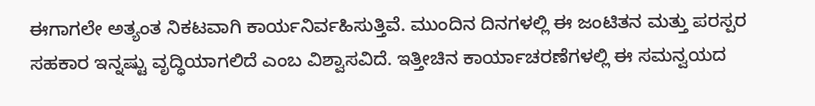ಈಗಾಗಲೇ ಅತ್ಯಂತ ನಿಕಟವಾಗಿ ಕಾರ್ಯನಿರ್ವಹಿಸುತ್ತಿವೆ. ಮುಂದಿನ ದಿನಗಳಲ್ಲಿ ಈ ಜಂಟಿತನ ಮತ್ತು ಪರಸ್ಪರ ಸಹಕಾರ ಇನ್ನಷ್ಟು ವೃದ್ಧಿಯಾಗಲಿದೆ ಎಂಬ ವಿಶ್ವಾಸವಿದೆ. ಇತ್ತೀಚಿನ ಕಾರ್ಯಾಚರಣೆಗಳಲ್ಲಿ ಈ ಸಮನ್ವಯದ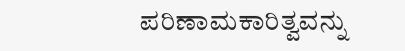ಪರಿಣಾಮಕಾರಿತ್ವವನ್ನು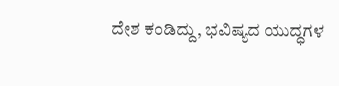ದೇಶ ಕಂಡಿದ್ದು, ಭವಿಷ್ಯದ ಯುದ್ಧಗಳ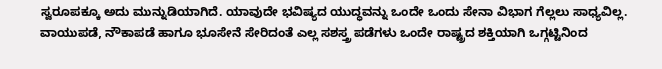ಸ್ವರೂಪಕ್ಕೂ ಅದು ಮುನ್ನುಡಿಯಾಗಿದೆ. ಯಾವುದೇ ಭವಿಷ್ಯದ ಯುದ್ಧವನ್ನು ಒಂದೇ ಒಂದು ಸೇನಾ ವಿಭಾಗ ಗೆಲ್ಲಲು ಸಾಧ್ಯವಿಲ್ಲ. ವಾಯುಪಡೆ, ನೌಕಾಪಡೆ ಹಾಗೂ ಭೂಸೇನೆ ಸೇರಿದಂತೆ ಎಲ್ಲ ಸಶಸ್ತ್ರ ಪಡೆಗಳು ಒಂದೇ ರಾಷ್ಟ್ರದ ಶಕ್ತಿಯಾಗಿ ಒಗ್ಗಟ್ಟಿನಿಂದ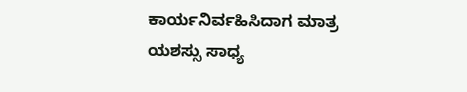ಕಾರ್ಯನಿರ್ವಹಿಸಿದಾಗ ಮಾತ್ರ ಯಶಸ್ಸು ಸಾಧ್ಯ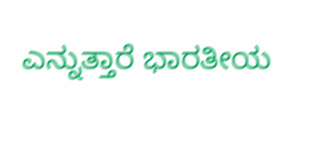ಎನ್ನುತ್ತಾರೆ ಭಾರತೀಯ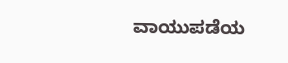ವಾಯುಪಡೆಯ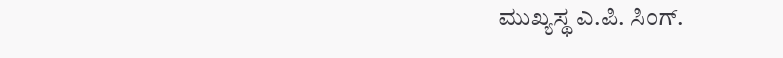ಮುಖ್ಯಸ್ಥ ಎ.ಪಿ. ಸಿಂಗ್.